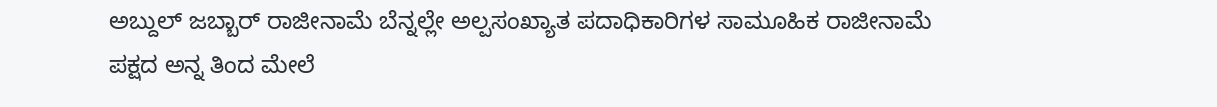ಅಬ್ದುಲ್ ಜಬ್ಬಾರ್ ರಾಜೀನಾಮೆ ಬೆನ್ನಲ್ಲೇ ಅಲ್ಪಸಂಖ್ಯಾತ ಪದಾಧಿಕಾರಿಗಳ ಸಾಮೂಹಿಕ ರಾಜೀನಾಮೆ
ಪಕ್ಷದ ಅನ್ನ ತಿಂದ ಮೇಲೆ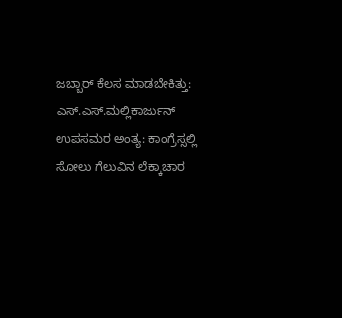ಜಬ್ಬಾರ್ ಕೆಲಸ ಮಾಡಬೇಕಿತ್ತು: ಎಸ್.ಎಸ್.ಮಲ್ಲಿಕಾರ್ಜುನ್
ಉಪಸಮರ ಅಂತ್ಯ: ಕಾಂಗ್ರೆಸ್ಸಲ್ಲಿ ಸೋಲು ಗೆಲುವಿನ ಲೆಕ್ಕಾಚಾರ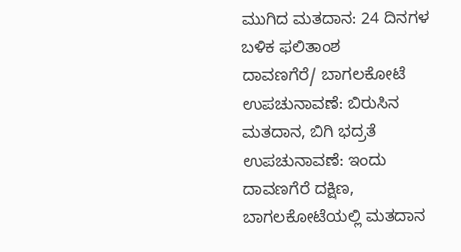ಮುಗಿದ ಮತದಾನ: 24 ದಿನಗಳ ಬಳಿಕ ಫಲಿತಾಂಶ
ದಾವಣಗೆರೆ/ ಬಾಗಲಕೋಟೆ ಉಪಚುನಾವಣೆ: ಬಿರುಸಿನ ಮತದಾನ, ಬಿಗಿ ಭದ್ರತೆ
ಉಪಚುನಾವಣೆ: ಇಂದು ದಾವಣಗೆರೆ ದಕ್ಷಿಣ, ಬಾಗಲಕೋಟೆಯಲ್ಲಿ ಮತದಾನ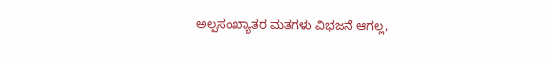ಅಲ್ಪಸಂಖ್ಯಾತರ ಮತಗಳು ವಿಭಜನೆ ಆಗಲ್ಲ,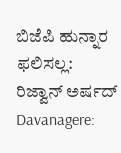ಬಿಜೆಪಿ ಹುನ್ನಾರ ಫಲಿಸಲ್ಲ: ರಿಜ್ವಾನ್ ಅರ್ಷದ್
Davanagere: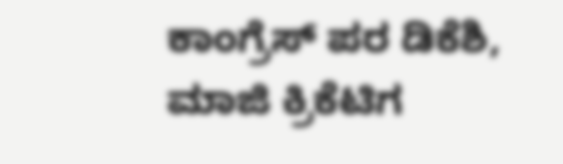ಕಾಂಗ್ರೆಸ್ ಪರ ಡಿಕೆಶಿ, ಮಾಜಿ ಕ್ರಿಕೆಟಿಗ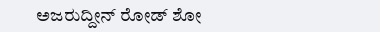ಅಜರುದ್ದೀನ್ ರೋಡ್ ಶೋ